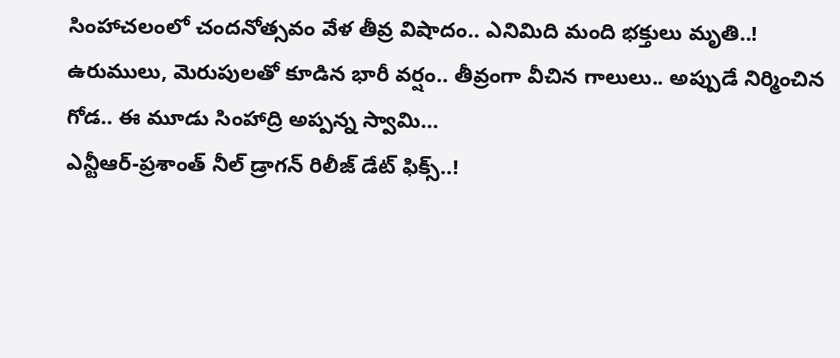సింహాచలంలో చందనోత్సవం వేళ తీవ్ర విషాదం.. ఎనిమిది మంది భక్తులు మృతి..!
ఉరుములు, మెరుపులతో కూడిన భారీ వర్షం.. తీవ్రంగా వీచిన గాలులు.. అప్పుడే నిర్మించిన గోడ.. ఈ మూడు సింహాద్రి అప్పన్న స్వామి…
ఎన్టీఆర్-ప్రశాంత్ నీల్ డ్రాగన్ రిలీజ్ డేట్ ఫిక్స్..!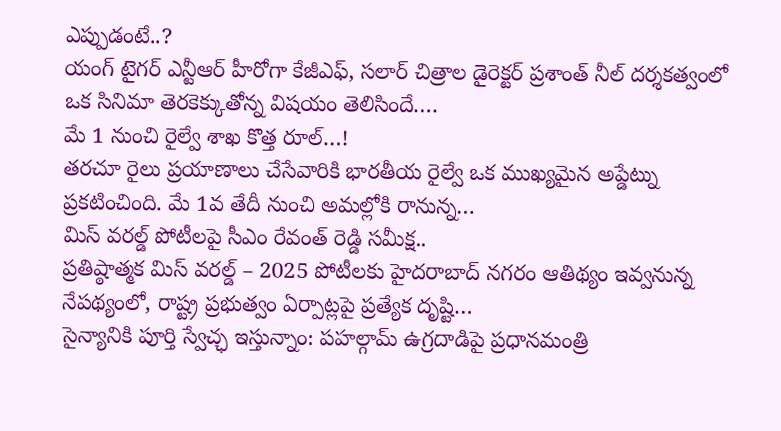ఎప్పుడంటే..?
యంగ్ టైగర్ ఎన్టీఆర్ హీరోగా కేజీఎఫ్, సలార్ చిత్రాల డైరెక్టర్ ప్రశాంత్ నీల్ దర్శకత్వంలో ఒక సినిమా తెరకెక్కుతోన్న విషయం తెలిసిందే.…
మే 1 నుంచి రైల్వే శాఖ కొత్త రూల్…!
తరచూ రైలు ప్రయాణాలు చేసేవారికి భారతీయ రైల్వే ఒక ముఖ్యమైన అప్డేట్ను ప్రకటించింది. మే 1వ తేదీ నుంచి అమల్లోకి రానున్న…
మిస్ వరల్డ్ పోటీలపై సీఎం రేవంత్ రెడ్డి సమీక్ష..
ప్రతిష్ఠాత్మక మిస్ వరల్డ్ – 2025 పోటీలకు హైదరాబాద్ నగరం ఆతిథ్యం ఇవ్వనున్న నేపథ్యంలో, రాష్ట్ర ప్రభుత్వం ఏర్పాట్లపై ప్రత్యేక దృష్టి…
సైన్యానికి పూర్తి స్వేచ్ఛ ఇస్తున్నాం: పహల్గామ్ ఉగ్రదాడిపై ప్రధానమంత్రి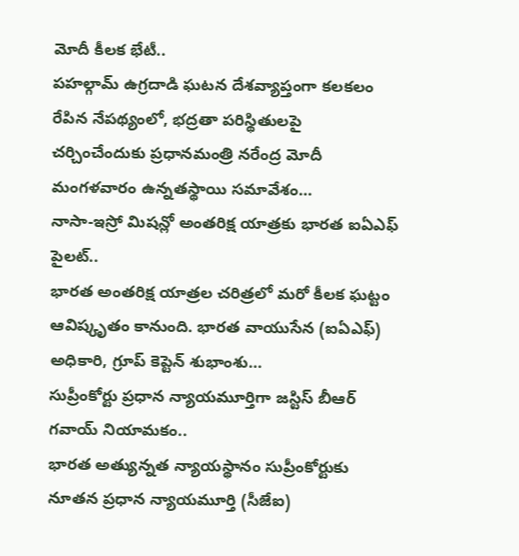మోదీ కీలక భేటీ..
పహల్గామ్ ఉగ్రదాడి ఘటన దేశవ్యాప్తంగా కలకలం రేపిన నేపథ్యంలో, భద్రతా పరిస్థితులపై చర్చించేందుకు ప్రధానమంత్రి నరేంద్ర మోదీ మంగళవారం ఉన్నతస్థాయి సమావేశం…
నాసా-ఇస్రో మిషన్లో అంతరిక్ష యాత్రకు భారత ఐఏఎఫ్ పైలట్..
భారత అంతరిక్ష యాత్రల చరిత్రలో మరో కీలక ఘట్టం ఆవిష్కృతం కానుంది. భారత వాయుసేన (ఐఏఎఫ్) అధికారి, గ్రూప్ కెప్టెన్ శుభాంశు…
సుప్రీంకోర్టు ప్రధాన న్యాయమూర్తిగా జస్టిస్ బీఆర్ గవాయ్ నియామకం..
భారత అత్యున్నత న్యాయస్థానం సుప్రీంకోర్టుకు నూతన ప్రధాన న్యాయమూర్తి (సీజేఐ)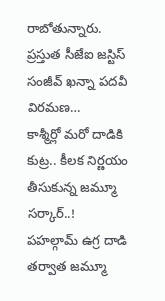రాబోతున్నారు. ప్రస్తుత సీజేఐ జస్టిస్ సంజీవ్ ఖన్నా పదవీ విరమణ…
కాశ్మీర్లో మరో దాడికి కుట్ర.. కీలక నిర్ణయం తీసుకున్న జమ్మూ సర్కార్..!
పహల్గామ్ ఉగ్ర దాడి తర్వాత జమ్మూ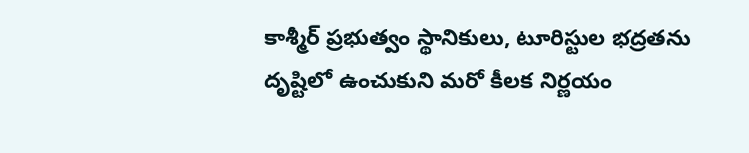కాశ్మీర్ ప్రభుత్వం స్థానికులు, టూరిస్టుల భద్రతను దృష్టిలో ఉంచుకుని మరో కీలక నిర్ణయం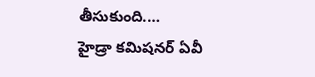తీసుకుంది.…
హైడ్రా కమిషనర్ ఏవీ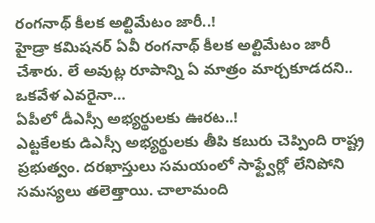రంగనాథ్ కీలక అల్టిమేటం జారీ..!
హైడ్రా కమిషనర్ ఏవీ రంగనాథ్ కీలక అల్టిమేటం జారీ చేశారు. లే అవుట్ల రూపాన్ని ఏ మాత్రం మార్చకూడదని.. ఒకవేళ ఎవరైనా…
ఏపీలో డీఎస్సీ అభ్యర్థులకు ఊరట..!
ఎట్టకేలకు డిఎస్సీ అభ్యర్థులకు తీపి కబురు చెప్పింది రాష్ట్ర ప్రభుత్వం. దరఖాస్తులు సమయంలో సాఫ్ట్వేర్లో లేనిపోని సమస్యలు తలెత్తాయి. చాలామంది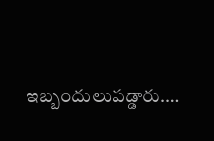ఇబ్బందులుపడ్డారు.…